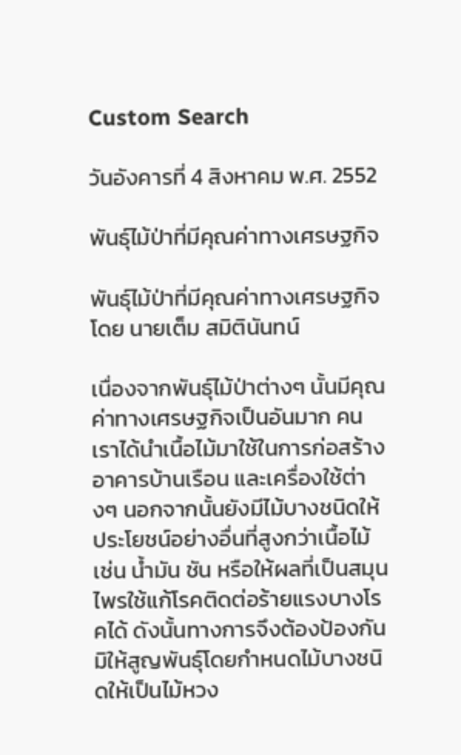Custom Search

วันอังคารที่ 4 สิงหาคม พ.ศ. 2552

พันธุ์ไม้ป่าที่มีคุณค่าทางเศรษฐกิจ

พันธุ์ไม้ป่าที่มีคุณค่าทางเศรษฐกิจ โดย นายเต็ม สมิตินันทน์

เนื่องจากพันธุ์ไม้ป่าต่างๆ นั้นมีคุณค่าทางเศรษฐกิจเป็นอันมาก คนเราได้นำเนื้อไม้มาใช้ในการก่อสร้างอาคารบ้านเรือน และเครื่องใช้ต่างๆ นอกจากนั้นยังมีไม้บางชนิดให้ประโยชน์อย่างอื่นที่สูงกว่าเนื้อไม้ เช่น น้ำมัน ชัน หรือให้ผลที่เป็นสมุนไพรใช้แก้โรคติดต่อร้ายแรงบางโรคได้ ดังนั้นทางการจึงต้องป้องกันมิให้สูญพันธุ์โดยกำหนดไม้บางชนิดให้เป็นไม้หวง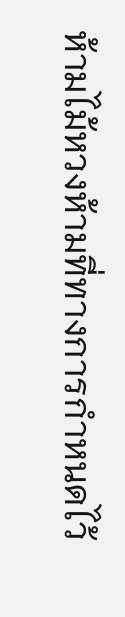ห้ามไม้หวงห้ามที่ทางการกำหนดไว้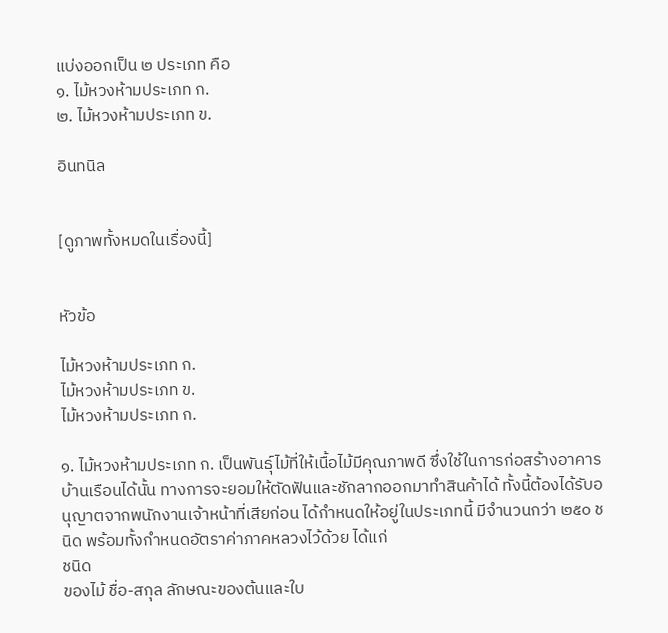แบ่งออกเป็น ๒ ประเภท คือ
๑. ไม้หวงห้ามประเภท ก.
๒. ไม้หวงห้ามประเภท ข.

อินทนิล


[ดูภาพทั้งหมดในเรื่องนี้]


หัวข้อ

ไม้หวงห้ามประเภท ก.
ไม้หวงห้ามประเภท ข.
ไม้หวงห้ามประเภท ก.

๑. ไม้หวงห้ามประเภท ก. เป็นพันธุ์ไม้ที่ให้เนื้อไม้มีคุณภาพดี ซึ่งใช้ในการก่อสร้างอาคารบ้านเรือนได้นั้น ทางการจะยอมให้ตัดฟันและชักลากออกมาทำสินค้าได้ ทั้งนี้ต้องได้รับอนุญาตจากพนักงานเจ้าหน้าที่เสียก่อน ได้กำหนดให้อยู่ในประเภทนี้ มีจำนวนกว่า ๒๕๐ ชนิด พร้อมทั้งกำหนดอัตราค่าภาคหลวงไว้ด้วย ได้แก่
ชนิด
ของไม้ ชื่อ-สกุล ลักษณะของต้นและใบ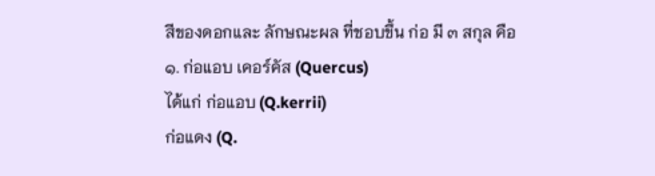สีของดอกและ ลักษณะผล ที่ชอบขึ้น ก่อ มี ๓ สกุล คือ
๑. ก่อแอบ เคอร์คัส (Quercus)
ได้แก่ ก่อแอบ (Q.kerrii)
ก่อแดง (Q.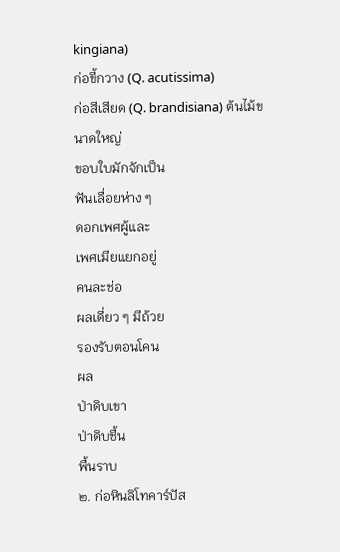kingiana)
ก่อขี้กวาง (Q. acutissima)
ก่อสีเสียด (Q. brandisiana) ต้นไม้ขนาดใหญ่
ขอบใบมักจักเป็น
ฟันเลื่อยห่าง ๆ
ดอกเพศผู้และ
เพศเมียแยกอยู่
คนละช่อ
ผลเดี่ยว ๆ มีถ้วย
รองรับตอนโคน
ผล
ป่าดิบเขา
ป่าดิบชื้น
พื้นราบ
๒. ก่อหินลิโทคาร์ปัส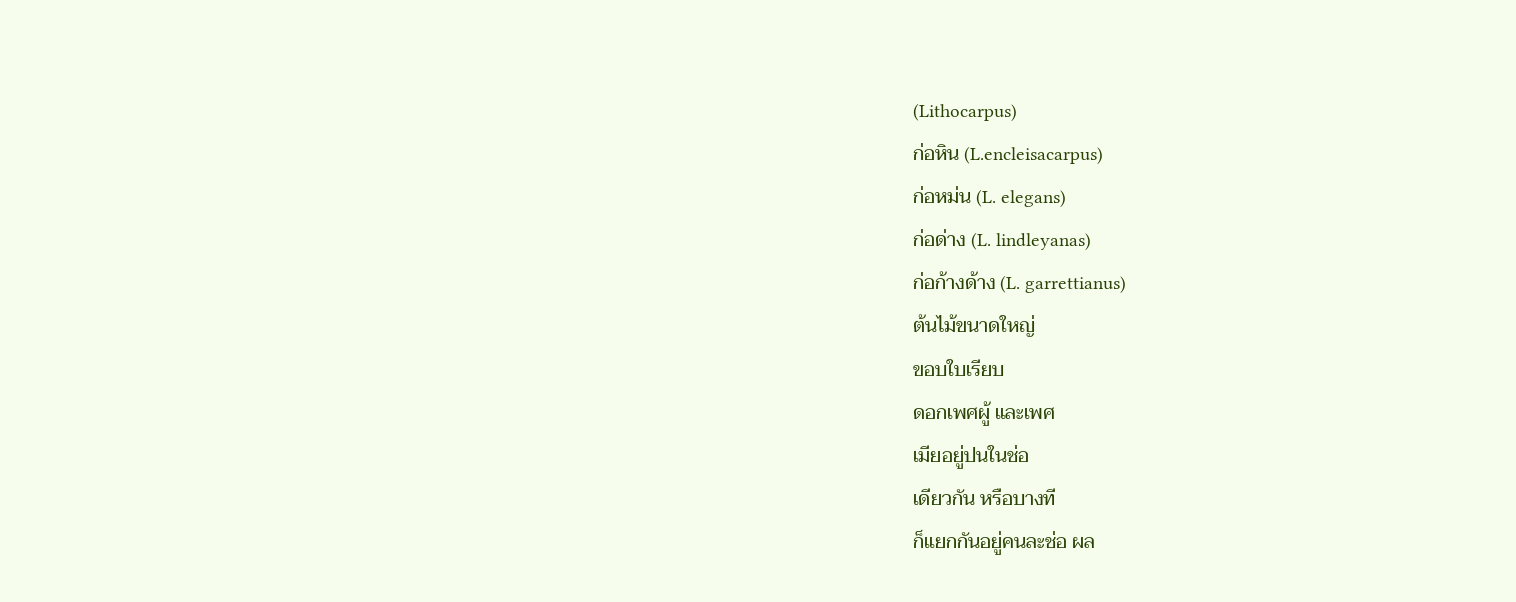(Lithocarpus)
ก่อหิน (L.encleisacarpus)
ก่อหม่น (L. elegans)
ก่อด่าง (L. lindleyanas)
ก่อก้างด้าง (L. garrettianus)
ต้นไม้ขนาดใหญ่
ขอบใบเรียบ
ดอกเพศผู้ และเพศ
เมียอยู่ปนในช่อ
เดียวกัน หรือบางที
ก็แยกกันอยู่คนละช่อ ผล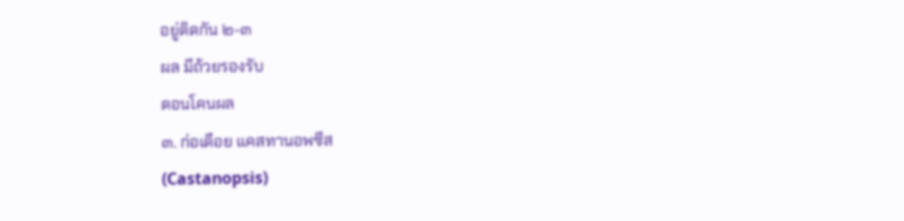อยู่ติดกัน ๒-๓
ผล มีถ้วยรองรับ
ตอนโคนผล
๓. ก่อเดือย แคสทานอพซีส
(Castanopsis)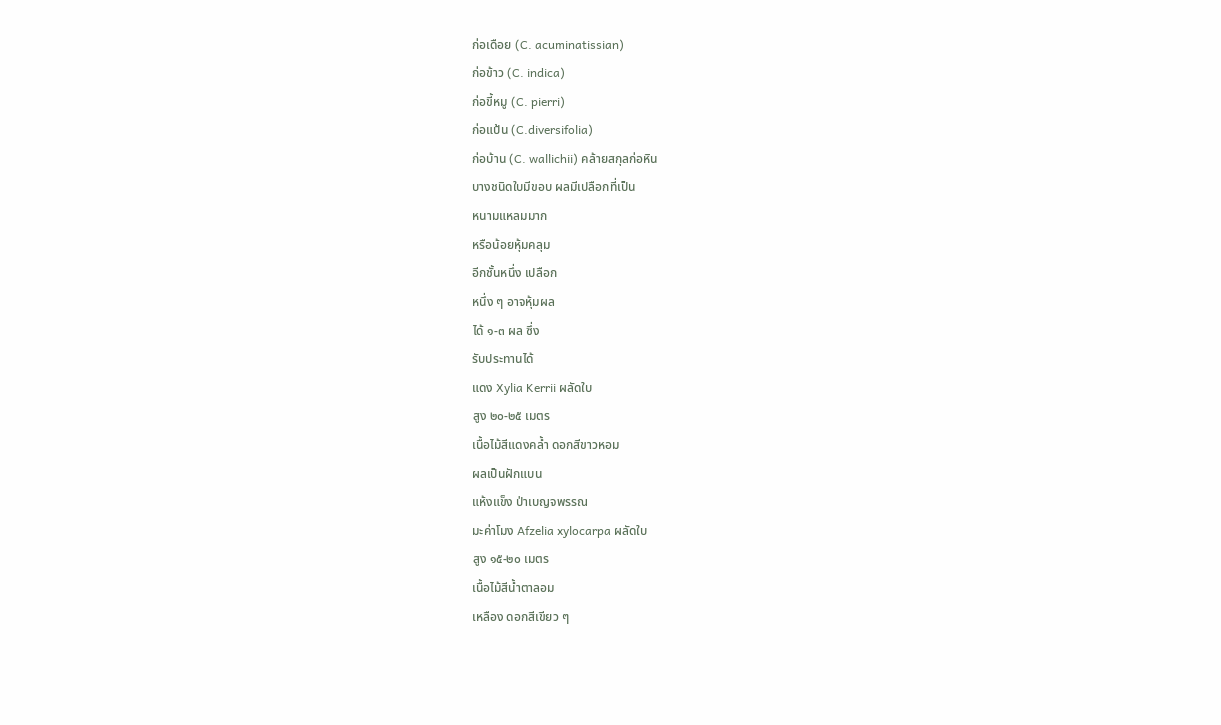ก่อเดือย (C. acuminatissian)
ก่อข้าว (C. indica)
ก่อขี้หมู (C. pierri)
ก่อแป้น (C.diversifolia)
ก่อบ้าน (C. wallichii) คล้ายสกุลก่อหิน
บางชนิดใบมีขอบ ผลมีเปลือกที่เป็น
หนามแหลมมาก
หรือน้อยหุ้มคลุม
อีกชั้นหนึ่ง เปลือก
หนึ่ง ๆ อาจหุ้มผล
ได้ ๑-๓ ผล ซึ่ง
รับประทานได้
แดง Xylia Kerrii ผลัดใบ
สูง ๒๐-๒๕ เมตร
เนื้อไม้สีแดงคล้ำ ดอกสีขาวหอม
ผลเป็นฝักแบน
แห้งแข็ง ป่าเบญจพรรณ
มะค่าโมง Afzelia xylocarpa ผลัดใบ
สูง ๑๕-๒๐ เมตร
เนื้อไม้สีน้ำตาลอม
เหลือง ดอกสีเขียว ๆ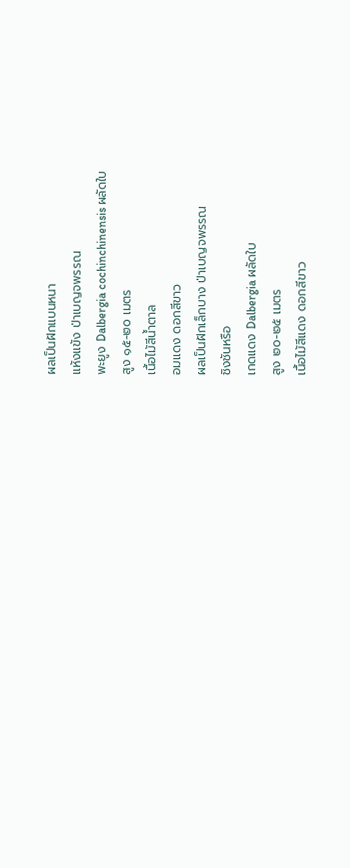ผลเป็นฝักแบนหนา
แห้งแข้ง ป่าเบญจพรรณ
พะยูง Dalbergia cochinchinensis ผลัดใบ
สูง ๑๕-๒๐ เมตร
เนื้อไม้สีน้ำตาล
อมแดง ดอกสีขาว
ผลเป็นฝักเล็กบาง ป่าเบญจพรรณ
ชิงชันหรือ
เกดแดง Dalbergia ผลัดใบ
สูง ๒๐-๒๕ เมตร
เนื้อไม้สีแดง ดอกสีขาว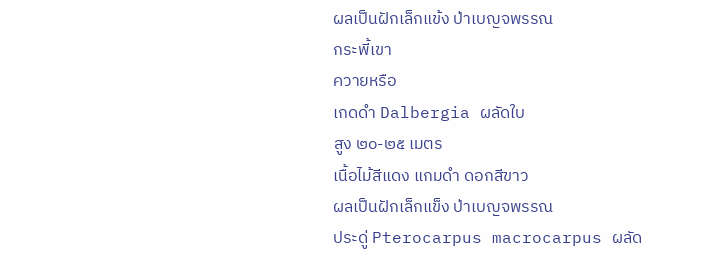ผลเป็นฝักเล็กแข้ง ป่าเบญจพรรณ
กระพี้เขา
ควายหรือ
เกดดำ Dalbergia ผลัดใบ
สูง ๒๐-๒๕ เมตร
เนื้อไม้สีแดง แกมดำ ดอกสีขาว
ผลเป็นฝักเล็กแข็ง ป่าเบญจพรรณ
ประดู่ Pterocarpus macrocarpus ผลัด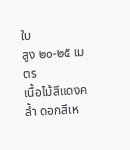ใบ
สูง ๒๐-๒๕ เมตร
เนื้อไม้สีแดงคล้ำ ดอกสีเห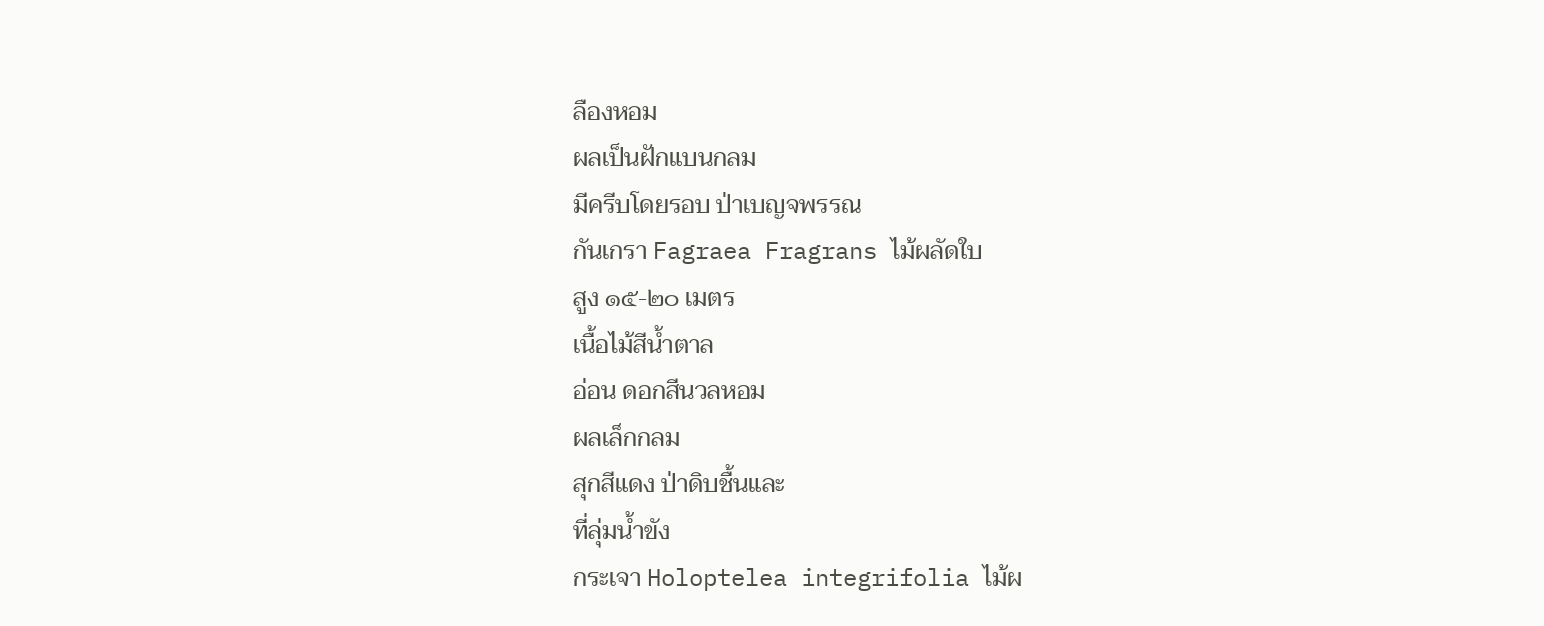ลืองหอม
ผลเป็นฝักแบนกลม
มีครีบโดยรอบ ป่าเบญจพรรณ
กันเกรา Fagraea Fragrans ไม้ผลัดใบ
สูง ๑๕-๒๐ เมตร
เนื้อไม้สีน้ำตาล
อ่อน ดอกสีนวลหอม
ผลเล็กกลม
สุกสีแดง ป่าดิบชื้นและ
ที่ลุ่มน้ำขัง
กระเจา Holoptelea integrifolia ไม้ผ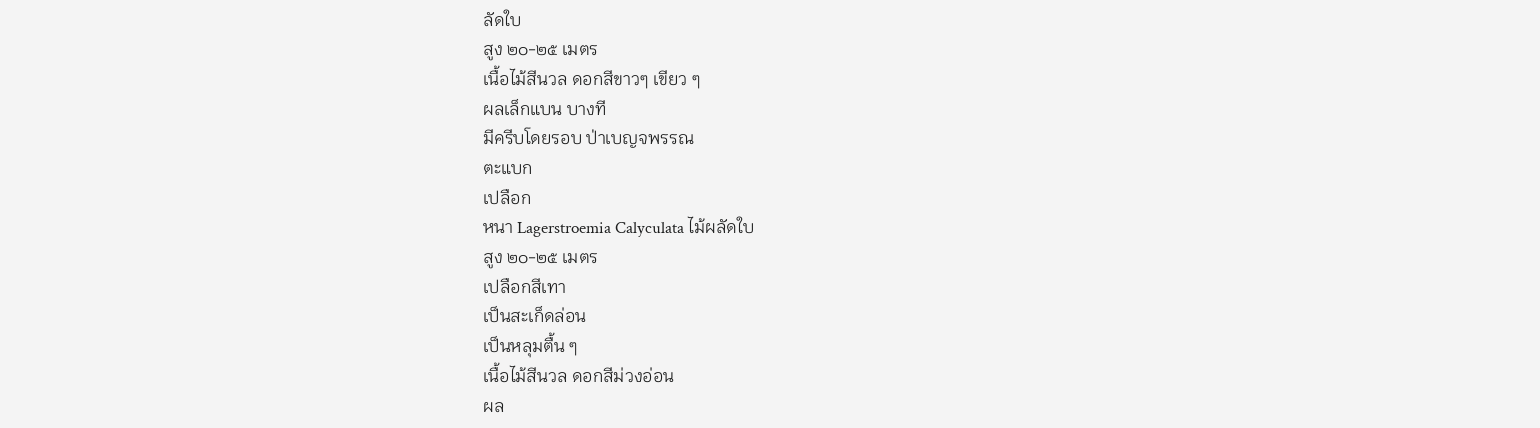ลัดใบ
สูง ๒๐-๒๕ เมตร
เนื้อไม้สีนวล ดอกสีขาวๆ เขียว ๆ
ผลเล็กแบน บางที
มีครีบโดยรอบ ป่าเบญจพรรณ
ตะแบก
เปลือก
หนา Lagerstroemia Calyculata ไม้ผลัดใบ
สูง ๒๐-๒๕ เมตร
เปลือกสีเทา
เป็นสะเก็ดล่อน
เป็นหลุมตื้น ๆ
เนื้อไม้สีนวล ดอกสีม่วงอ่อน
ผล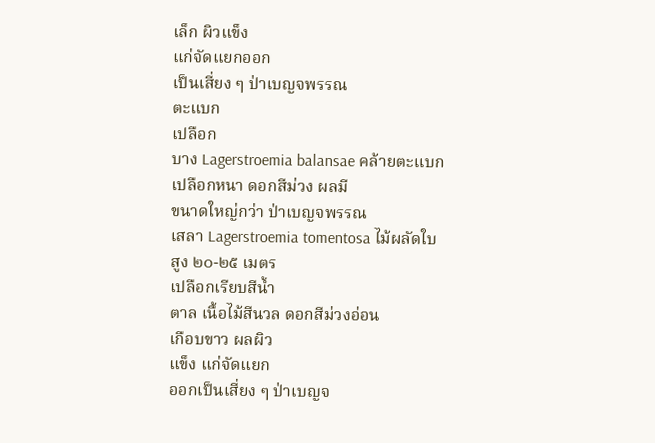เล็ก ผิวแข็ง
แก่จัดแยกออก
เป็นเสี่ยง ๆ ป่าเบญจพรรณ
ตะแบก
เปลือก
บาง Lagerstroemia balansae คล้ายตะแบก
เปลือกหนา ดอกสีม่วง ผลมี
ขนาดใหญ่กว่า ป่าเบญจพรรณ
เสลา Lagerstroemia tomentosa ไม้ผลัดใบ
สูง ๒๐-๒๕ เมตร
เปลือกเรียบสีน้ำ
ตาล เนื้อไม้สีนวล ดอกสีม่วงอ่อน
เกือบขาว ผลผิว
แข็ง แก่จัดแยก
ออกเป็นเสี่ยง ๆ ป่าเบญจ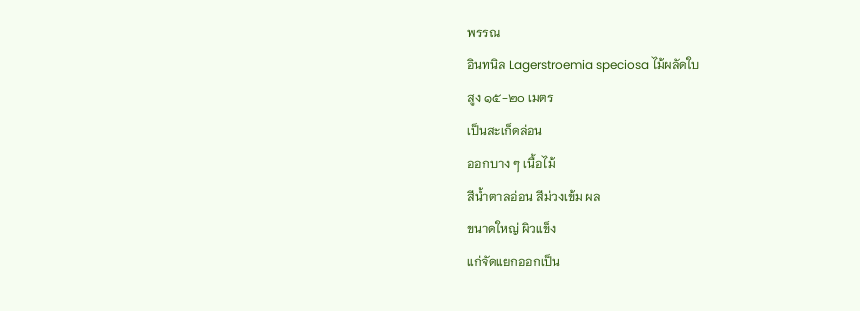พรรณ
อินทนิล Lagerstroemia speciosa ไม้ผลัดใบ
สูง ๑๕-๒๐ เมตร
เป็นสะเก็ดล่อน
ออกบาง ๆ เนื้อไม้
สีน้ำตาลอ่อน สีม่วงเข้ม ผล
ขนาดใหญ่ ผิวแข็ง
แก่จัดแยกออกเป็น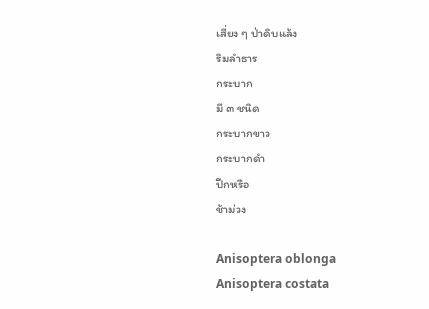เสี่ยง ๆ ป่าดิบแล้ง
ริมลำธาร
กระบาก
มี ๓ ชนิด
กระบากขาว
กระบากดำ
ปีกหรือ
ช้าม่วง

Anisoptera oblonga
Anisoptera costata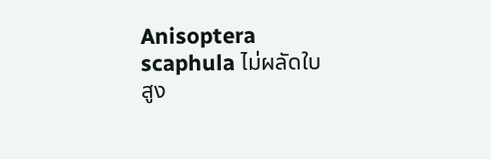Anisoptera scaphula ไม่ผลัดใบ
สูง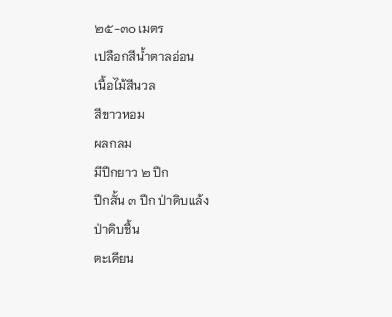๒๕-๓๐ เมตร
เปลือกสีน้ำตาลอ่อน
เนื้อไม้สีนวล
สีขาวหอม
ผลกลม
มีปีกยาว ๒ ปีก
ปีกสั้น ๓ ปีก ป่าดิบแล้ง
ป่าดิบชื้น
ตะเคียน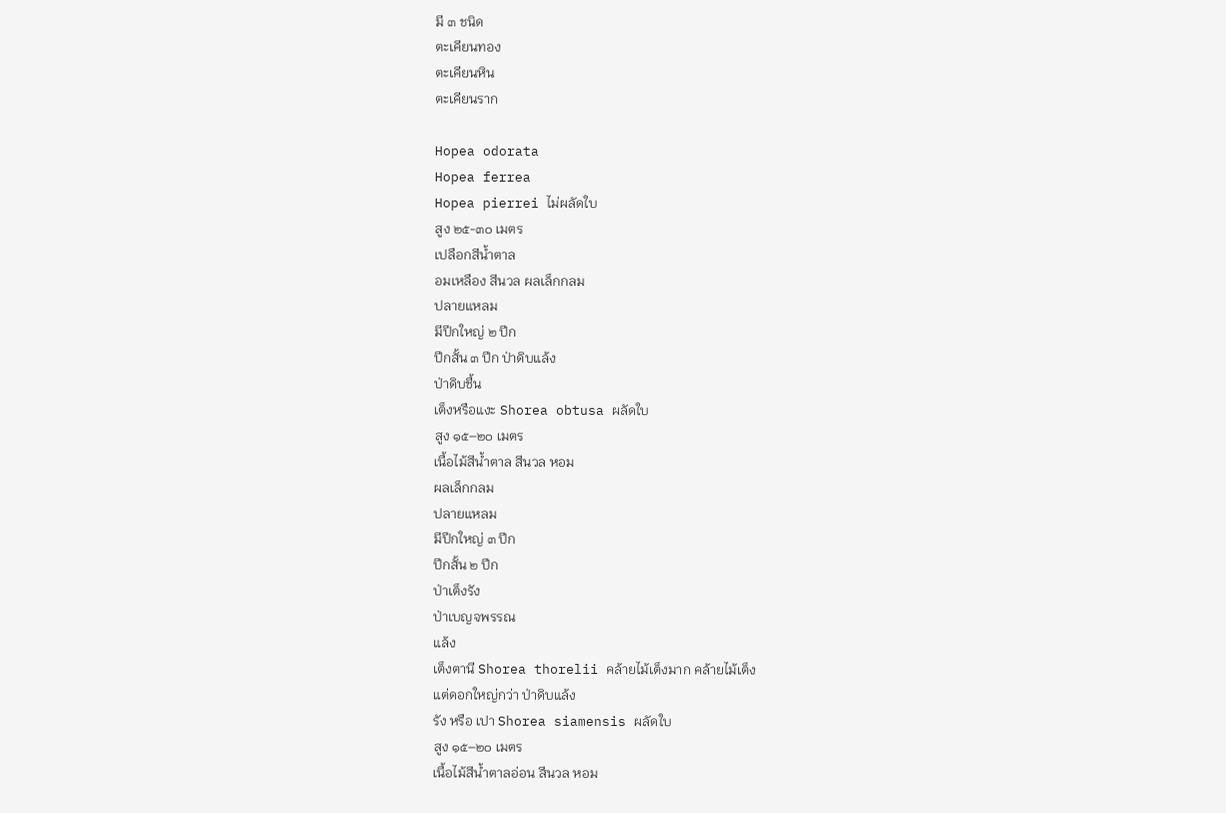มี ๓ ชนิด
ตะเคียนทอง
ตะเคียนหิน
ตะเคียนราก

Hopea odorata
Hopea ferrea
Hopea pierrei ไม่ผลัดใบ
สูง ๒๕-๓๐ เมตร
เปลือกสีน้ำตาล
อมเหลือง สีนวล ผลเล็กกลม
ปลายแหลม
มีปีกใหญ่ ๒ ปีก
ปีกสั้น ๓ ปีก ป่าดิบแล้ง
ป่าดิบชื้น
เต็งหรือแงะ Shorea obtusa ผลัดใบ
สูง ๑๕–๒๐ เมตร
เนื้อไม้สีน้ำตาล สีนวล หอม
ผลเล็กกลม
ปลายแหลม
มีปีกใหญ่ ๓ ปีก
ปีกสั้น ๒ ปีก
ป่าเต็งรัง
ป่าเบญจพรรณ
แล้ง
เต็งตานี Shorea thorelii คล้ายไม้เต็งมาก คล้ายไม้เต็ง
แต่ดอกใหญ่กว่า ป่าดิบแล้ง
รัง หรือ เปา Shorea siamensis ผลัดใบ
สูง ๑๕–๒๐ เมตร
เนื้อไม้สีน้ำตาลอ่อน สีนวล หอม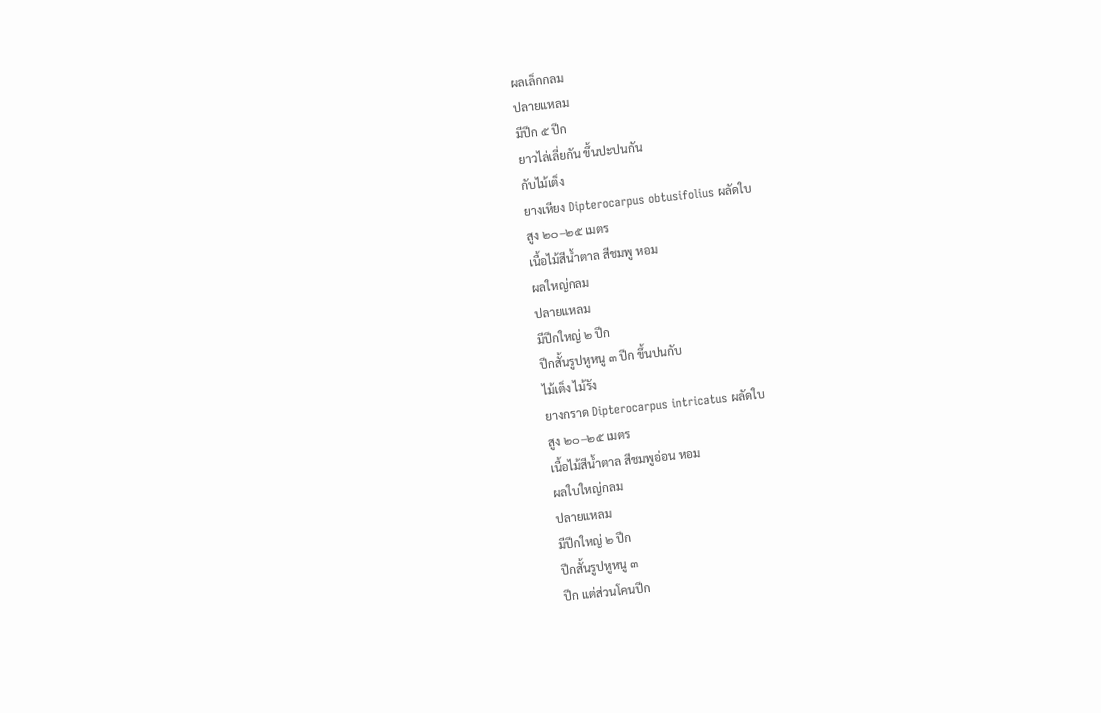ผลเล็กกลม
ปลายแหลม
มีปีก ๕ ปีก
ยาวไล่เลี่ยกัน ขึ้นปะปนกัน
กับไม้เต็ง
ยางเหียง Dipterocarpus obtusifolius ผลัดใบ
สูง ๒๐–๒๕ เมตร
เนื้อไม้สีน้ำตาล สีชมพู หอม
ผลใหญ่กลม
ปลายแหลม
มีปีกใหญ่ ๒ ปีก
ปีกสั้นรูปหูหนู ๓ ปีก ขึ้นปนกับ
ไม้เต็ง ไม้รัง
ยางกราด Dipterocarpus intricatus ผลัดใบ
สูง ๒๐–๒๕ เมตร
เนื้อไม้สีน้ำตาล สีชมพูอ่อน หอม
ผลใบใหญ่กลม
ปลายแหลม
มีปีกใหญ่ ๒ ปีก
ปีกสั้นรูปหูหนู ๓
ปีก แต่ส่วนโคนปีก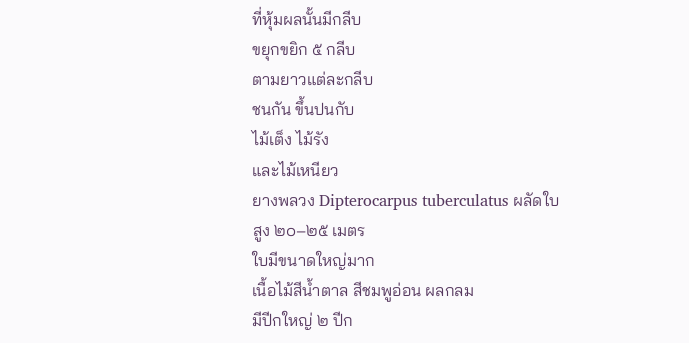ที่หุ้มผลนั้นมีกลีบ
ขยุกขยิก ๕ กลีบ
ตามยาวแต่ละกลีบ
ชนกัน ขึ้นปนกับ
ไม้เต็ง ไม้รัง
และไม้เหนียว
ยางพลวง Dipterocarpus tuberculatus ผลัดใบ
สูง ๒๐–๒๕ เมตร
ใบมีขนาดใหญ่มาก
เนื้อไม้สีน้ำตาล สีชมพูอ่อน ผลกลม
มีปีกใหญ่ ๒ ปีก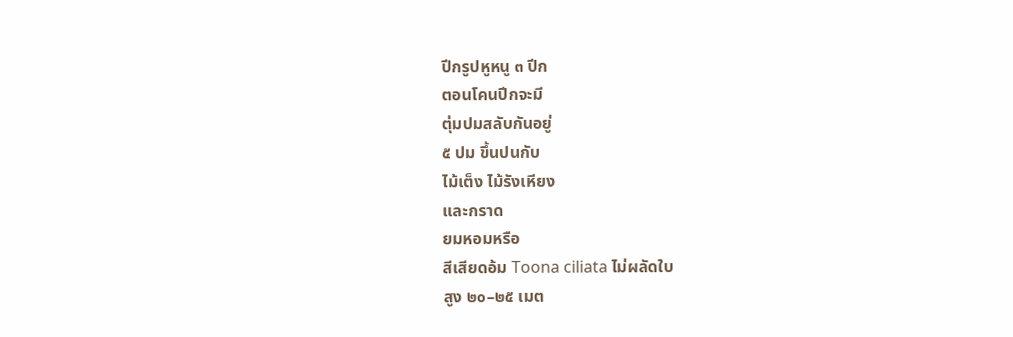ปีกรูปหูหนู ๓ ปีก
ตอนโคนปีกจะมี
ตุ่มปมสลับกันอยู่
๕ ปม ขึ้นปนกับ
ไม้เต็ง ไม้รังเหียง
และกราด
ยมหอมหรือ
สีเสียดอ้ม Toona ciliata ไม่ผลัดใบ
สูง ๒๐–๒๕ เมต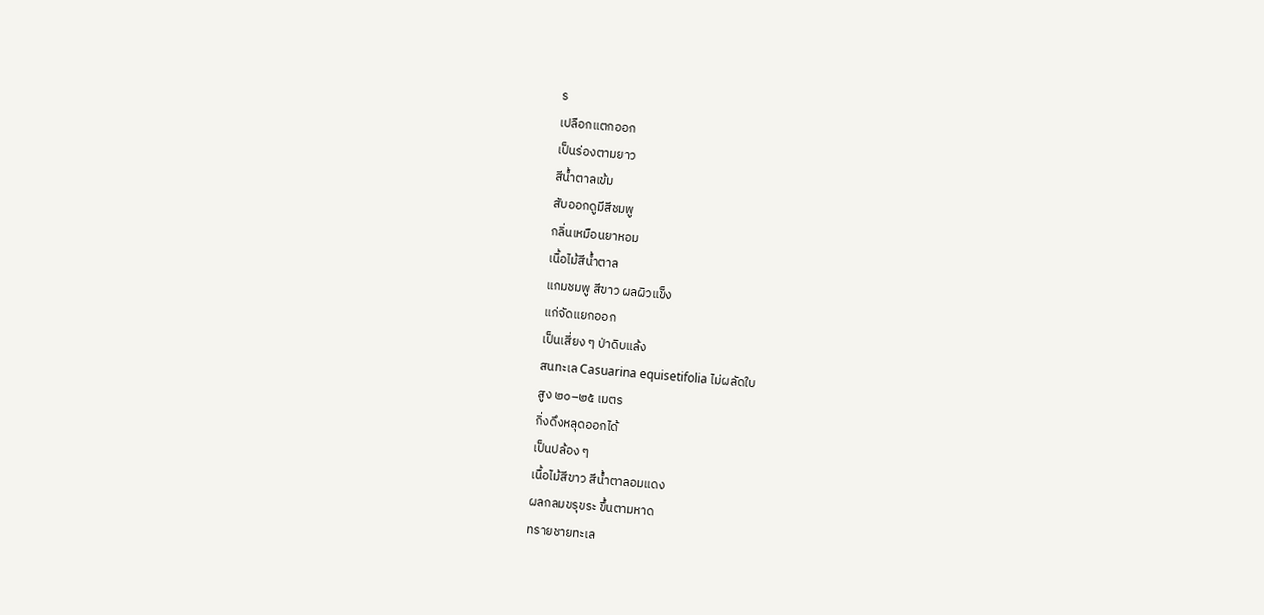ร
เปลือกแตกออก
เป็นร่องตามยาว
สีน้ำตาลเข้ม
สับออกดูมีสีชมพู
กลิ่นเหมือนยาหอม
เนื้อไม้สีน้ำตาล
แกมชมพู สีขาว ผลผิวแข็ง
แก่จัดแยกออก
เป็นเสี่ยง ๆ ป่าดิบแล้ง
สนทะเล Casuarina equisetifolia ไม่ผลัดใบ
สูง ๒๐–๒๕ เมตร
กิ่งดึงหลุดออกได้
เป็นปล้อง ๆ
เนื้อไม้สีขาว สีน้ำตาลอมแดง
ผลกลมขรุขระ ขึ้นตามหาด
ทรายชายทะเล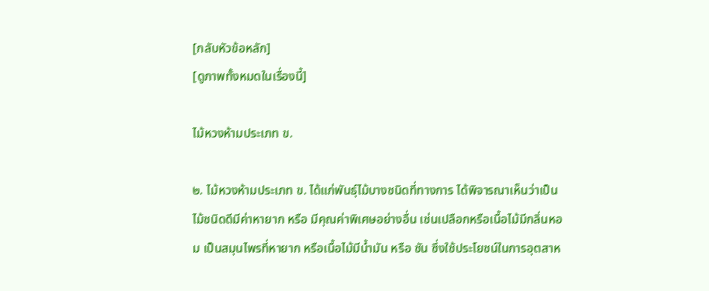[กลับหัวข้อหลัก]
[ดูภาพทั้งหมดในเรื่องนี้]

ไม้หวงห้ามประเภท ข.

๒. ไม้หวงห้ามประเภท ข. ได้แก่พันธุ์ไม้บางชนิดที่ทางการ ได้พิจารณาเห็นว่าเป็นไม้ชนิดดีมีค่าหายาก หรือ มีคุณค่าพิเศษอย่างอื่น เช่นเปลือกหรือเนื้อไม้มีกลิ่นหอม เป็นสมุนไพรที่หายาก หรือเนื้อไม้มีน้ำมัน หรือ ชัน ซึ่งใช้ประโยชน์ในการอุตสาห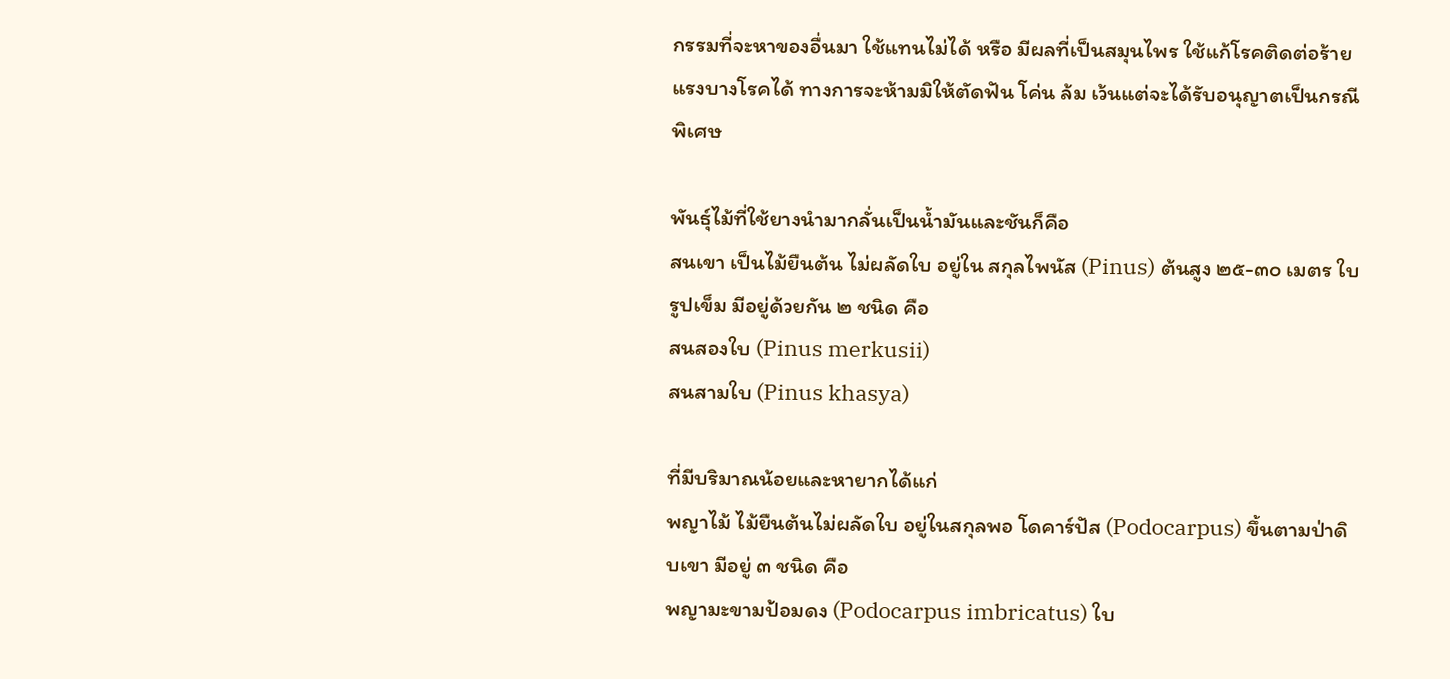กรรมที่จะหาของอื่นมา ใช้แทนไม่ได้ หรือ มีผลที่เป็นสมุนไพร ใช้แก้โรคติดต่อร้ายแรงบางโรคได้ ทางการจะห้ามมิให้ตัดฟัน โค่น ล้ม เว้นแต่จะได้รับอนุญาตเป็นกรณีพิเศษ

พันธุ์ไม้ที่ใช้ยางนำมากลั่นเป็นน้ำมันและชันก็คือ
สนเขา เป็นไม้ยืนต้น ไม่ผลัดใบ อยู่ใน สกุลไพนัส (Pinus) ต้นสูง ๒๕-๓๐ เมตร ใบรูปเข็ม มีอยู่ด้วยกัน ๒ ชนิด คือ
สนสองใบ (Pinus merkusii)
สนสามใบ (Pinus khasya)

ที่มีบริมาณน้อยและหายากได้แก่
พญาไม้ ไม้ยืนต้นไม่ผลัดใบ อยู่ในสกุลพอ โดคาร์ปัส (Podocarpus) ขึ้นตามป่าดิบเขา มีอยู่ ๓ ชนิด คือ
พญามะขามป้อมดง (Podocarpus imbricatus) ใบ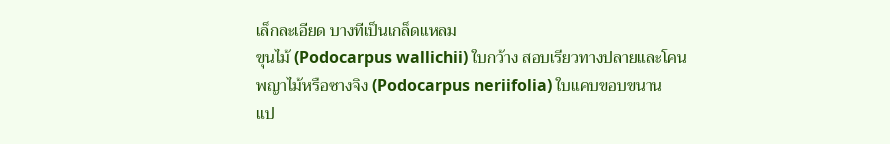เล็กละเอียด บางทีเป็นเกล็ดแหลม
ขุนไม้ (Podocarpus wallichii) ใบกว้าง สอบเรียวทางปลายและโคน
พญาไม้หรือซางจิง (Podocarpus neriifolia) ใบแคบขอบขนาน
แป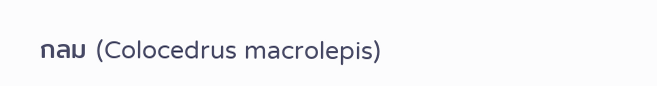กลม (Colocedrus macrolepis)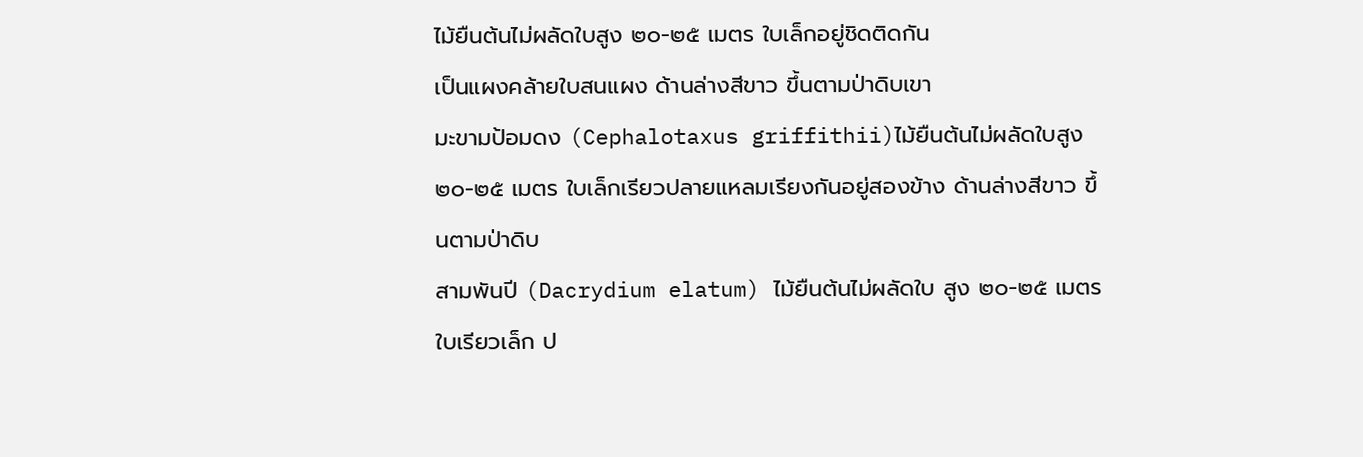ไม้ยืนต้นไม่ผลัดใบสูง ๒๐-๒๕ เมตร ใบเล็กอยู่ชิดติดกัน
เป็นแผงคล้ายใบสนแผง ด้านล่างสีขาว ขึ้นตามป่าดิบเขา
มะขามป้อมดง (Cephalotaxus griffithii)ไม้ยืนต้นไม่ผลัดใบสูง ๒๐-๒๕ เมตร ใบเล็กเรียวปลายแหลมเรียงกันอยู่สองข้าง ด้านล่างสีขาว ขึ้นตามป่าดิบ
สามพันปี (Dacrydium elatum) ไม้ยืนต้นไม่ผลัดใบ สูง ๒๐-๒๕ เมตร ใบเรียวเล็ก ป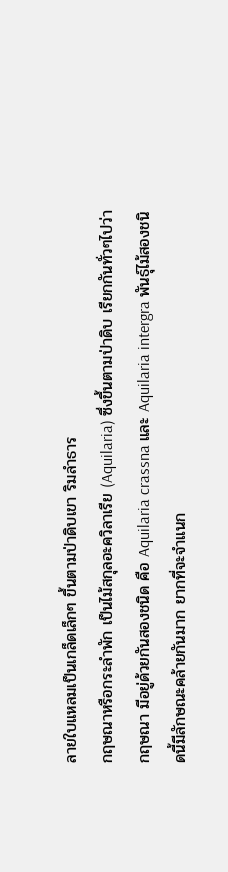ลายใบแหลมเป็นเกล็ดเล็กๆ ขึ้นตามป่าดิบเขา ริมลำธาร
กฤษณาหรือกระลำพัก เป็นไม้สกุลอะควิลาเรีย (Aquilaria) ซึ่งขึ้นตามป่าดิบ เรียกกันทั่วๆไปว่า กฤษณา มีอยู่ด้วยกันสองชนิด คือ Aquilaria crassna และ Aquilaria intergra พันธุ์ไม้สองชนิดนี้มีลักษณะคล้ายกันมาก ยากที่จะจำแนก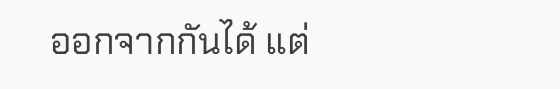ออกจากกันได้ แต่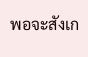พอจะสังเก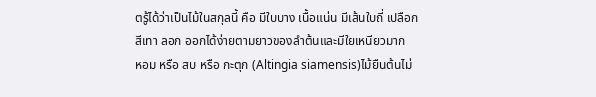ตรู้ได้ว่าเป็นไม้ในสกุลนี้ คือ มีใบบาง เนื้อแน่น มีเส้นใบถี่ เปลือกสีเทา ลอก ออกได้ง่ายตามยาวของลำต้นและมีใยเหนียวมาก
หอม หรือ สบ หรือ กะตุก (Altingia siamensis)ไม้ยืนต้นไม่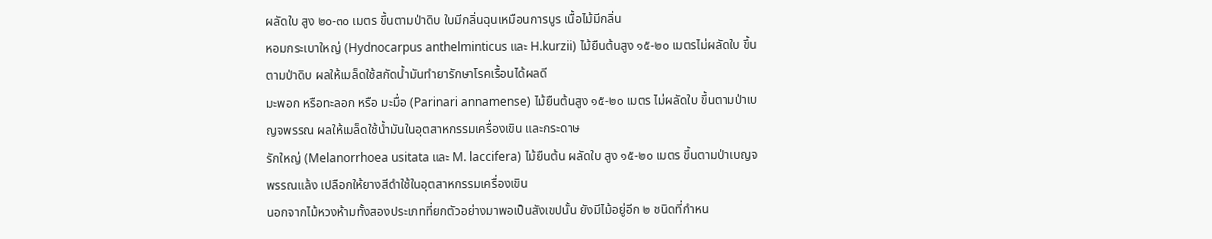ผลัดใบ สูง ๒๐-๓๐ เมตร ขึ้นตามป่าดิบ ใบมีกลิ่นฉุนเหมือนการบูร เนื้อไม้มีกลิ่น
หอมกระเบาใหญ่ (Hydnocarpus anthelminticus และ H.kurzii) ไม้ยืนต้นสูง ๑๕-๒๐ เมตรไม่ผลัดใบ ขึ้นตามป่าดิบ ผลให้เมล็ดใช้สกัดน้ำมันทำยารักษาโรคเรื้อนได้ผลดี
มะพอก หรือทะลอก หรือ มะมื่อ (Parinari annamense) ไม้ยืนต้นสูง ๑๕-๒๐ เมตร ไม่ผลัดใบ ขึ้นตามป่าเบญจพรรณ ผลให้เมล็ดใช้น้ำมันในอุตสาหกรรมเครื่องเขิน และกระดาษ
รักใหญ่ (Melanorrhoea usitata และ M. laccifera) ไม้ยืนต้น ผลัดใบ สูง ๑๕-๒๐ เมตร ขึ้นตามป่าเบญจพรรณแล้ง เปลือกให้ยางสีดำใช้ในอุตสาหกรรมเครื่องเขิน
นอกจากไม้หวงห้ามทั้งสองประเภทที่ยกตัวอย่างมาพอเป็นสังเขปนั้น ยังมีไม้อยู่อีก ๒ ชนิดที่กำหน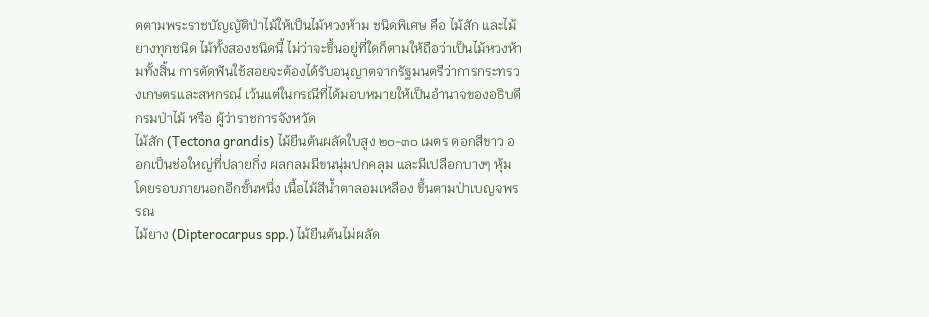ดตามพระราชบัญญัติป่าไม้ให้เป็นไม้หวงห้าม ชนิดพิเศษ คือ ไม้สัก และไม้ยางทุกชนิด ไม้ทั้งสองชนิดนี้ ไม่ว่าจะขึ้นอยู่ที่ใดก็ตามให้ถือว่าเป็นไม้หวงห้ามทั้งสิ้น การตัดฟันใช้สอยจะต้องได้รับอนุญาตจากรัฐมนตรีว่าการกระทรวงเกษตรและสหกรณ์ เว้นแต่ในกรณีที่ได้มอบหมายให้เป็นอำนาจของอธิบดีกรมป่าไม้ หรือ ผู้ว่าราชการจังหวัด
ไม้สัก (Tectona grandis) ไม้ยืนต้นผลัดใบสูง ๒๐-๓๐ เมตร ดอกสีขาว ออกเป็นช่อใหญ่ที่ปลายกิ่ง ผลกลมมีขนนุ่มปกคลุม และมีเปลือกบางๆ หุ้มโดยรอบภายนอกอีกชั้นหนึ่ง เนื้อไม้สีน้ำตาลอมเหลือง ขึ้นตามป่าเบญจพรรณ
ไม้ยาง (Dipterocarpus spp.) ไม้ยืนต้นไม่ผลัด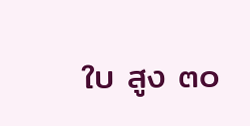ใบ สูง ๓๐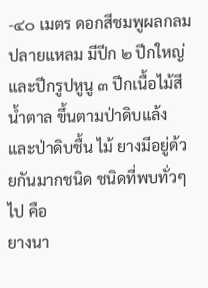-๔๐ เมตร ดอกสีชมพูผลกลมปลายแหลม มีปีก ๒ ปีกใหญ่และปีกรูปหูนู ๓ ปีกเนื้อไม้สีน้ำตาล ขึ้นตามป่าดิบแล้งและป่าดิบชื้น ไม้ ยางมีอยู่ด้วยกันมากชนิด ชนิดที่พบทั่วๆ ไป คือ
ยางนา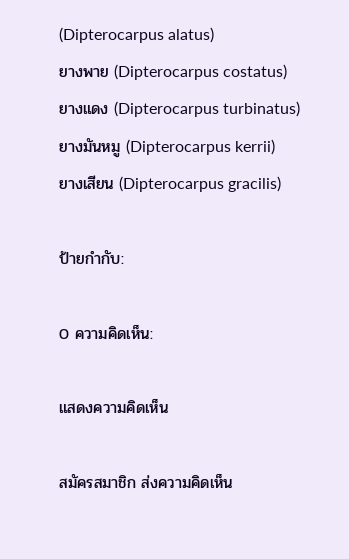(Dipterocarpus alatus)
ยางพาย (Dipterocarpus costatus)
ยางแดง (Dipterocarpus turbinatus)
ยางมันหมู (Dipterocarpus kerrii)
ยางเสียน (Dipterocarpus gracilis)

ป้ายกำกับ:

0 ความคิดเห็น:

แสดงความคิดเห็น

สมัครสมาชิก ส่งความคิดเห็น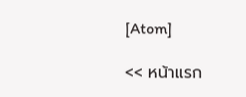[Atom]

<< หน้าแรก